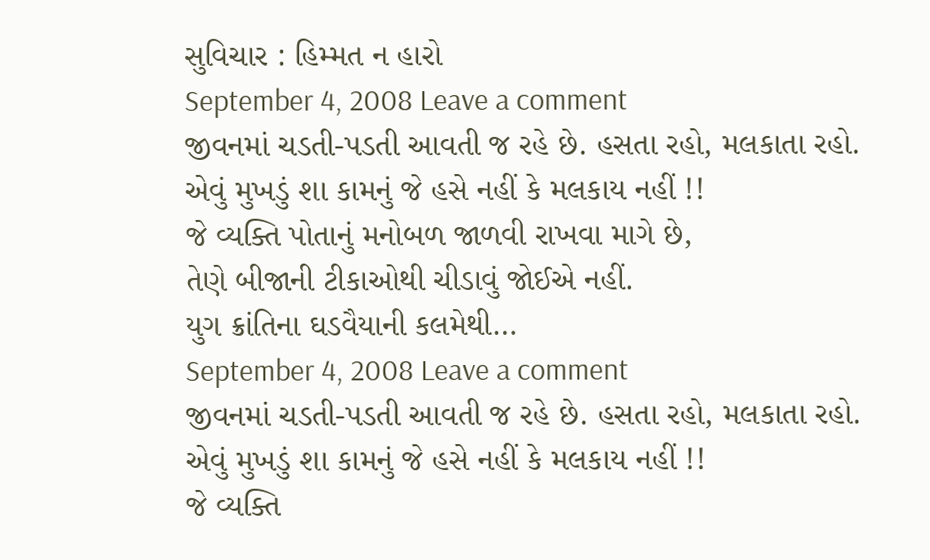સુવિચાર : હિમ્મત ન હારો
September 4, 2008 Leave a comment
જીવનમાં ચડતી-પડતી આવતી જ રહે છે. હસતા રહો, મલકાતા રહો.
એવું મુખડું શા કામનું જે હસે નહીં કે મલકાય નહીં !!
જે વ્યક્તિ પોતાનું મનોબળ જાળવી રાખવા માગે છે,
તેણે બીજાની ટીકાઓથી ચીડાવું જોઈએ નહીં.
યુગ ક્રાંતિના ઘડવૈયાની કલમેથી…
September 4, 2008 Leave a comment
જીવનમાં ચડતી-પડતી આવતી જ રહે છે. હસતા રહો, મલકાતા રહો.
એવું મુખડું શા કામનું જે હસે નહીં કે મલકાય નહીં !!
જે વ્યક્તિ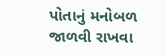પોતાનું મનોબળ જાળવી રાખવા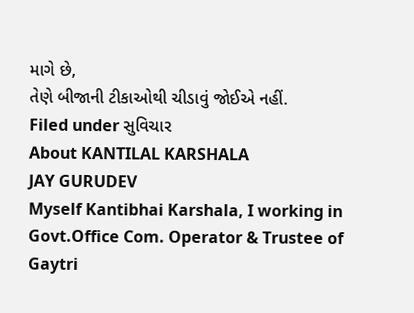માગે છે,
તેણે બીજાની ટીકાઓથી ચીડાવું જોઈએ નહીં.
Filed under સુવિચાર
About KANTILAL KARSHALA
JAY GURUDEV
Myself Kantibhai Karshala, I working in Govt.Office Com. Operator & Trustee of Gaytri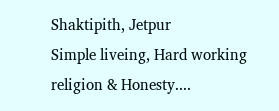Shaktipith, Jetpur
Simple liveing, Hard working religion & Honesty....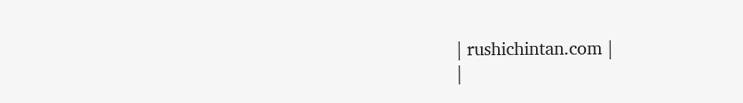| rushichintan.com |
|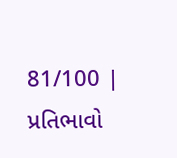81/100 |
પ્રતિભાવો